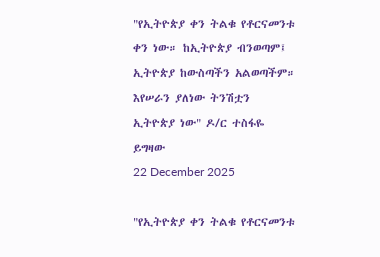"የኢትዮጵያ ቀን ትልቁ የቶርናመንቱ ቀን ነው። ከኢትዮጵያ ብንወጣም፤ ኢትዮጵያ ከውስጣችን አልወጣችም። እየሠራን ያለነው ትንሽቷን ኢትዮጵያ ነው" ዶ/ር ተስፋዬ ይግዛው
22 December 2025

"የኢትዮጵያ ቀን ትልቁ የቶርናመንቱ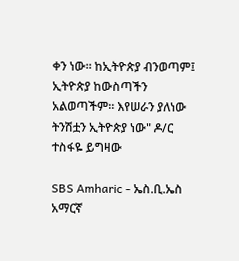ቀን ነው። ከኢትዮጵያ ብንወጣም፤ ኢትዮጵያ ከውስጣችን አልወጣችም። እየሠራን ያለነው ትንሽቷን ኢትዮጵያ ነው" ዶ/ር ተስፋዬ ይግዛው

SBS Amharic - ኤስ.ቢ.ኤስ አማርኛ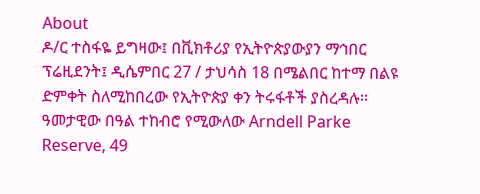About
ዶ/ር ተስፋዬ ይግዛው፤ በቪክቶሪያ የኢትዮጵያውያን ማኅበር ፕሬዚደንት፤ ዲሴምበር 27 / ታህሳስ 18 በሜልበር ከተማ በልዩ ድምቀት ስለሚከበረው የኢትዮጵያ ቀን ትሩፋቶች ያስረዳሉ። ዓመታዊው በዓል ተከብሮ የሚውለው Arndell Parke Reserve, 49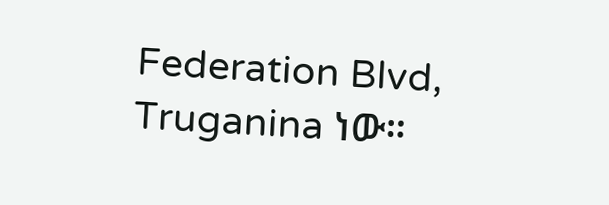Federation Blvd, Truganina ነው።